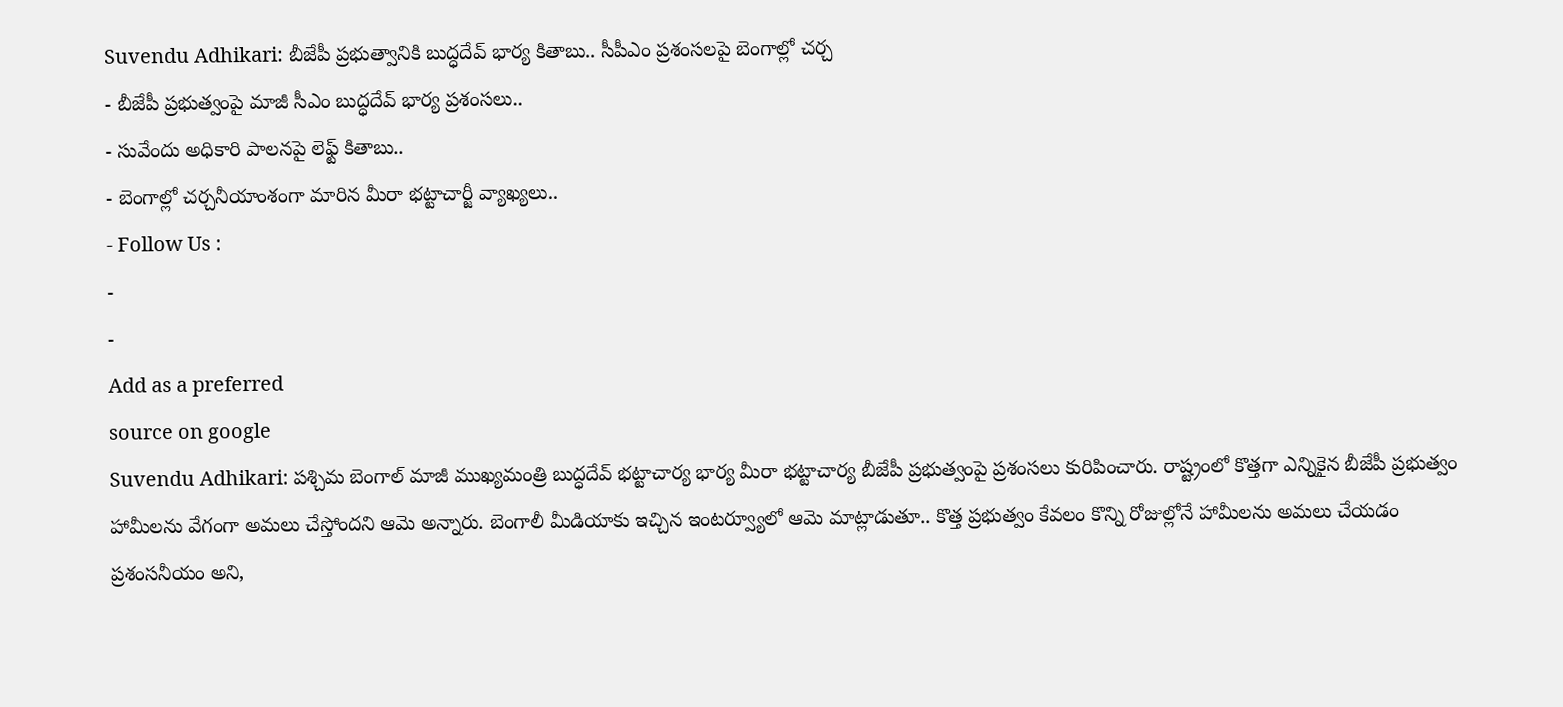Suvendu Adhikari: బీజేపీ ప్రభుత్వానికి బుద్ధదేవ్ భార్య కితాబు.. సీపీఎం ప్రశంసలపై బెంగాల్లో చర్చ
- బీజేపీ ప్రభుత్వంపై మాజీ సీఎం బుద్ధదేవ్ భార్య ప్రశంసలు..
- సువేందు అధికారి పాలనపై లెఫ్ట్ కితాబు..
- బెంగాల్లో చర్చనీయాంశంగా మారిన మీరా భట్టాచార్జీ వ్యాఖ్యలు..
- Follow Us :
-
-
Add as a preferred
source on google
Suvendu Adhikari: పశ్చిమ బెంగాల్ మాజీ ముఖ్యమంత్రి బుద్ధదేవ్ భట్టాచార్య భార్య మీరా భట్టాచార్య బీజేపీ ప్రభుత్వంపై ప్రశంసలు కురిపించారు. రాష్ట్రంలో కొత్తగా ఎన్నికైన బీజేపీ ప్రభుత్వం హామీలను వేగంగా అమలు చేస్తోందని ఆమె అన్నారు. బెంగాలీ మీడియాకు ఇచ్చిన ఇంటర్వ్యూలో ఆమె మాట్లాడుతూ.. కొత్త ప్రభుత్వం కేవలం కొన్ని రోజుల్లోనే హామీలను అమలు చేయడం ప్రశంసనీయం అని,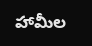హామీల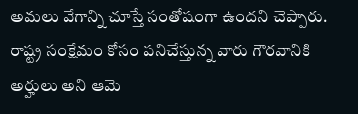అమలు వేగాన్ని చూస్తే సంతోషంగా ఉందని చెప్పారు. రాష్ట్ర సంక్షేమం కోసం పనిచేస్తున్న వారు గౌరవానికి అర్హులు అని ఆమె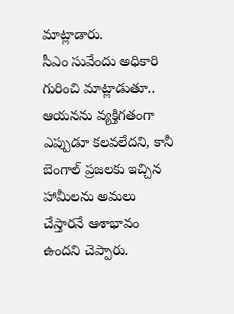మాట్లాడారు.
సీఎం సువేందు అధికారి గురించి మాట్లాడుతూ.. ఆయనను వ్యక్తిగతంగా ఎప్పుడూ కలవలేదని, కానీ బెంగాల్ ప్రజలకు ఇచ్చిన హామీలను అమలు చేస్తారనే ఆశాభావం ఉందని చెప్పారు.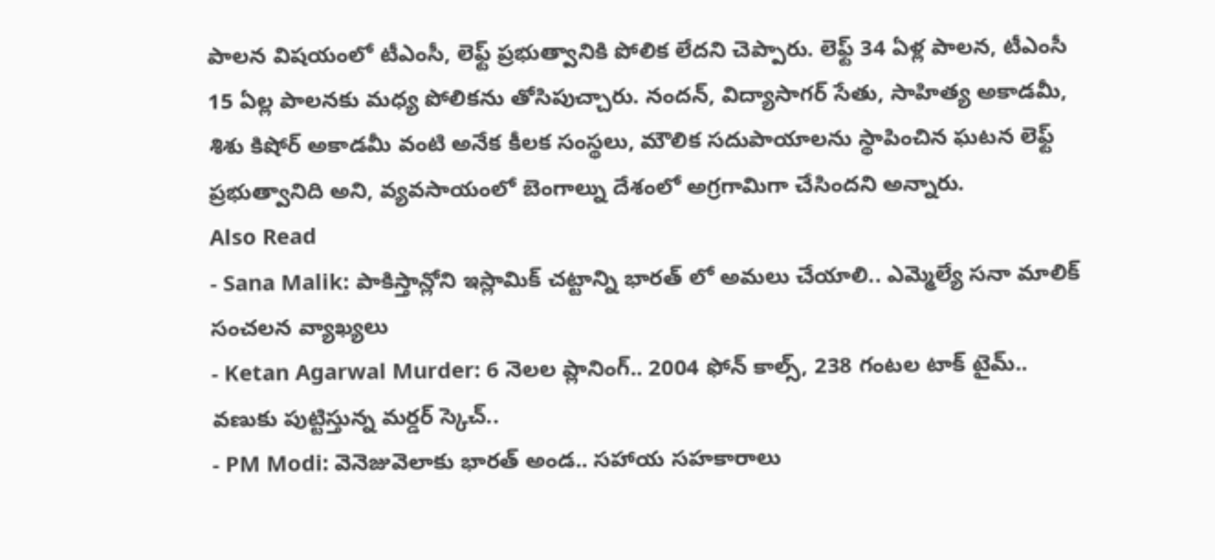పాలన విషయంలో టీఎంసీ, లెఫ్ట్ ప్రభుత్వానికి పోలిక లేదని చెప్పారు. లెఫ్ట్ 34 ఏళ్ల పాలన, టీఎంసీ 15 ఏల్ల పాలనకు మధ్య పోలికను తోసిపుచ్చారు. నందన్, విద్యాసాగర్ సేతు, సాహిత్య అకాడమీ, శిశు కిషోర్ అకాడమీ వంటి అనేక కీలక సంస్థలు, మౌలిక సదుపాయాలను స్థాపించిన ఘటన లెఫ్ట్ ప్రభుత్వానిది అని, వ్యవసాయంలో బెంగాల్ను దేశంలో అగ్రగామిగా చేసిందని అన్నారు.
Also Read
- Sana Malik: పాకిస్తాన్లోని ఇస్లామిక్ చట్టాన్ని భారత్ లో అమలు చేయాలి.. ఎమ్మెల్యే సనా మాలిక్ సంచలన వ్యాఖ్యలు
- Ketan Agarwal Murder: 6 నెలల ప్లానింగ్.. 2004 ఫోన్ కాల్స్, 238 గంటల టాక్ టైమ్.. వణుకు పుట్టిస్తున్న మర్డర్ స్కెచ్..
- PM Modi: వెనెజువెలాకు భారత్ అండ.. సహాయ సహకారాలు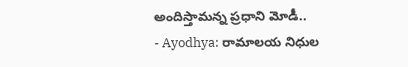అందిస్తామన్న ప్రధాని మోడీ..
- Ayodhya: రామాలయ నిధుల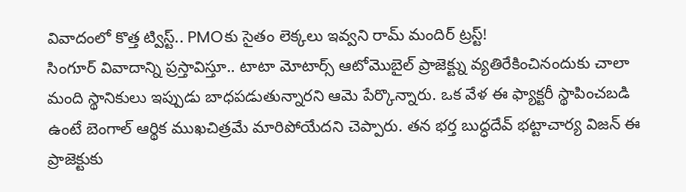వివాదంలో కొత్త ట్విస్ట్.. PMOకు సైతం లెక్కలు ఇవ్వని రామ్ మందిర్ ట్రస్ట్!
సింగూర్ వివాదాన్ని ప్రస్తావిస్తూ.. టాటా మోటార్స్ ఆటోమొబైల్ ప్రాజెక్ట్ను వ్యతిరేకించినందుకు చాలా మంది స్థానికులు ఇప్పుడు బాధపడుతున్నారని ఆమె పేర్కొన్నారు. ఒక వేళ ఈ ఫ్యాక్టరీ స్థాపించబడి ఉంటే బెంగాల్ ఆర్థిక ముఖచిత్రమే మారిపోయేదని చెప్పారు. తన భర్త బుద్ధదేవ్ భట్టాచార్య విజన్ ఈ ప్రాజెక్టుకు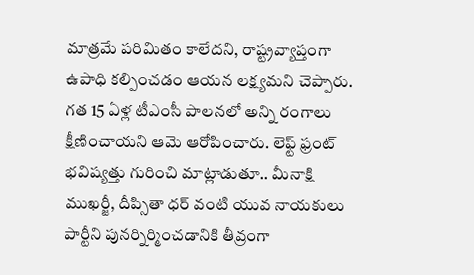మాత్రమే పరిమితం కాలేదని, రాష్ట్రవ్యాప్తంగా ఉపాధి కల్పించడం ఆయన లక్ష్యమని చెప్పారు.
గత 15 ఏళ్ల టీఎంసీ పాలనలో అన్ని రంగాలు క్షీణించాయని ఆమె ఆరోపించారు. లెఫ్ట్ ఫ్రంట్ భవిష్యత్తు గురించి మాట్లాడుతూ.. మీనాక్షి ముఖర్జీ, దీప్సితా ధర్ వంటి యువ నాయకులు పార్టీని పునర్నిర్మించడానికి తీవ్రంగా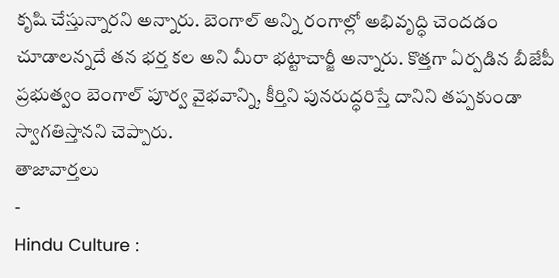కృషి చేస్తున్నారని అన్నారు. బెంగాల్ అన్ని రంగాల్లో అభివృద్ధి చెందడం చూడాలన్నదే తన భర్త కల అని మీరా భట్టాచార్జీ అన్నారు. కొత్తగా ఏర్పడిన బీజేపీ ప్రభుత్వం బెంగాల్ పూర్వ వైభవాన్ని, కీర్తిని పునరుద్ధరిస్తే దానిని తప్పకుండా స్వాగతిస్తానని చెప్పారు.
తాజావార్తలు
-
Hindu Culture :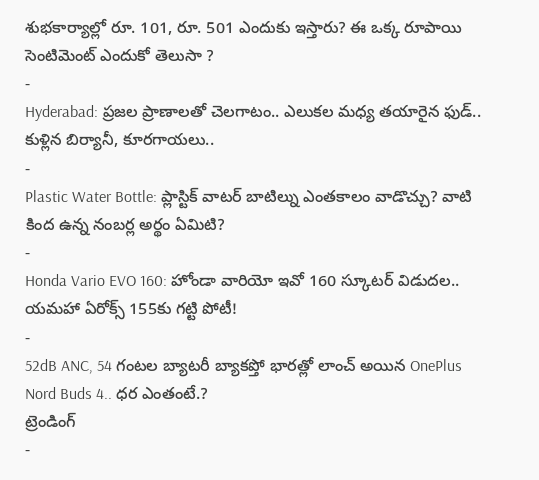శుభకార్యాల్లో రూ. 101, రూ. 501 ఎందుకు ఇస్తారు? ఈ ఒక్క రూపాయి సెంటిమెంట్ ఎందుకో తెలుసా ?
-
Hyderabad: ప్రజల ప్రాణాలతో చెలగాటం.. ఎలుకల మధ్య తయారైన ఫుడ్.. కుళ్లిన బిర్యానీ, కూరగాయలు..
-
Plastic Water Bottle: ప్లాస్టిక్ వాటర్ బాటిల్ను ఎంతకాలం వాడొచ్చు? వాటి కింద ఉన్న నంబర్ల అర్థం ఏమిటి?
-
Honda Vario EVO 160: హోండా వారియో ఇవో 160 స్కూటర్ విడుదల.. యమహా ఏరోక్స్ 155కు గట్టి పోటీ!
-
52dB ANC, 54 గంటల బ్యాటరీ బ్యాకప్తో భారత్లో లాంచ్ అయిన OnePlus Nord Buds 4.. ధర ఎంతంటే.?
ట్రెండింగ్
-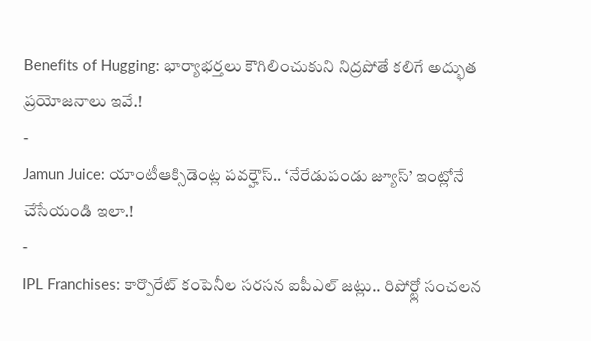Benefits of Hugging: భార్యాభర్తలు కౌగిలించుకుని నిద్రపోతే కలిగే అద్భుత ప్రయోజనాలు ఇవే.!
-
Jamun Juice: యాంటీఆక్సిడెంట్ల పవర్హౌస్.. ‘నేరేడుపండు జ్యూస్’ ఇంట్లోనే చేసేయండి ఇలా.!
-
IPL Franchises: కార్పొరేట్ కంపెనీల సరసన ఐపీఎల్ జట్లు.. రిపోర్ట్లో సంచలన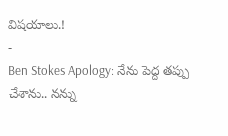విషయాలు.!
-
Ben Stokes Apology: నేను పెద్ద తప్పు చేశాను.. నన్ను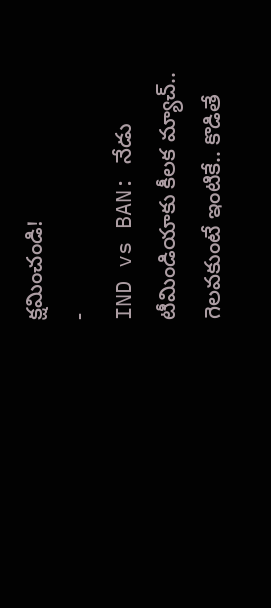క్షమించండి!
-
IND vs BAN: నేడు టీమిండియాకు కీలక మ్యాచ్.. గెలవకుంటే ఇంటికే.. కొడితే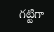గట్టిగా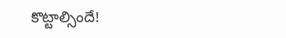కొట్టాల్సిందే!